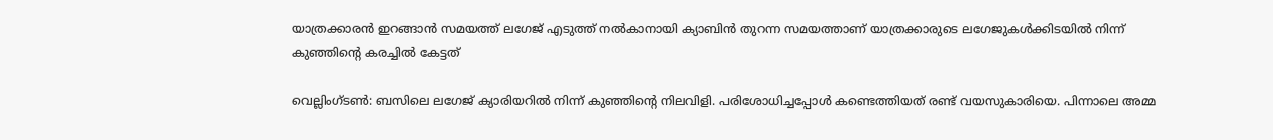യാത്രക്കാരൻ ഇറങ്ങാൻ സമയത്ത് ലഗേജ് എടുത്ത് നൽകാനായി ക്യാബിൻ തുറന്ന സമയത്താണ് യാത്രക്കാരുടെ ലഗേജുകൾക്കിടയിൽ നിന്ന് കുഞ്ഞിന്റെ കരച്ചിൽ കേട്ടത്

വെല്ലിംഗ്ടൺ: ബസിലെ ലഗേജ് ക്യാരിയറിൽ നിന്ന് കുഞ്ഞിന്റെ നിലവിളി. പരിശോധിച്ചപ്പോൾ കണ്ടെത്തിയത് രണ്ട് വയസുകാരിയെ. പിന്നാലെ അമ്മ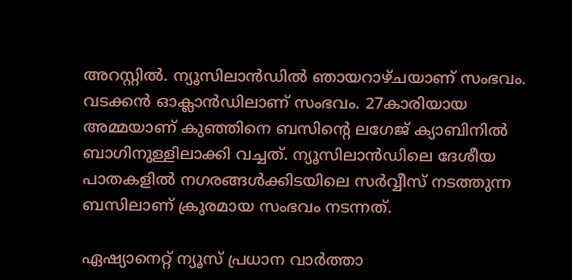അറസ്റ്റിൽ. ന്യൂസിലാൻഡിൽ ഞായറാഴ്ചയാണ് സംഭവം. വടക്കൻ ഓക്ലാൻഡിലാണ് സംഭവം. 27കാരിയായ അമ്മയാണ് കുഞ്ഞിനെ ബസിന്റെ ലഗേജ് ക്യാബിനിൽ ബാഗിനുള്ളിലാക്കി വച്ചത്. ന്യൂസിലാൻഡിലെ ദേശീയ പാതകളിൽ നഗരങ്ങൾക്കിടയിലെ സർവ്വീസ് നടത്തുന്ന ബസിലാണ് ക്രൂരമായ സംഭവം നടന്നത്.

ഏഷ്യാനെറ്റ് ന്യൂസ് പ്രധാന വാർത്താ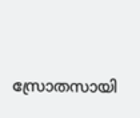സ്രോതസായി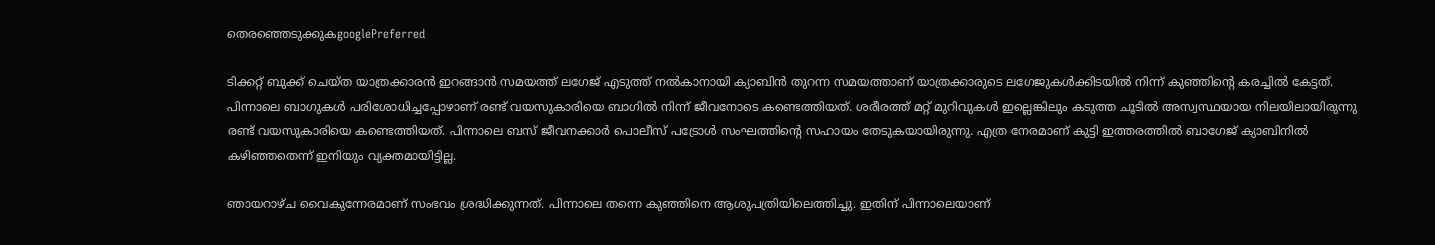തെരഞ്ഞെടുക്കുകgooglePreferred

ടിക്കറ്റ് ബുക്ക് ചെയ്ത യാത്രക്കാരൻ ഇറങ്ങാൻ സമയത്ത് ലഗേജ് എടുത്ത് നൽകാനായി ക്യാബിൻ തുറന്ന സമയത്താണ് യാത്രക്കാരുടെ ലഗേജുകൾക്കിടയിൽ നിന്ന് കുഞ്ഞിന്റെ കരച്ചിൽ കേട്ടത്. പിന്നാലെ ബാഗുകൾ പരിശോധിച്ചപ്പോഴാണ് രണ്ട് വയസുകാരിയെ ബാഗിൽ നിന്ന് ജീവനോടെ കണ്ടെത്തിയത്. ശരീരത്ത് മറ്റ് മുറിവുകൾ ഇല്ലെങ്കിലും കടുത്ത ചൂടിൽ അസ്വസ്ഥയായ നിലയിലായിരുന്നു രണ്ട് വയസുകാരിയെ കണ്ടെത്തിയത്. പിന്നാലെ ബസ് ജീവനക്കാർ പൊലീസ് പട്രോൾ സംഘത്തിന്റെ സഹായം തേടുകയായിരുന്നു. എത്ര നേരമാണ് കുട്ടി ഇത്തരത്തിൽ ബാഗേജ് ക്യാബിനിൽ കഴിഞ്ഞതെന്ന് ഇനിയും വ്യക്തമായിട്ടില്ല.

ഞായറാഴ്ച വൈകുന്നേരമാണ് സംഭവം ശ്രദ്ധിക്കുന്നത്. പിന്നാലെ തന്നെ കുഞ്ഞിനെ ആശുപത്രിയിലെത്തിച്ചു. ഇതിന് പിന്നാലെയാണ്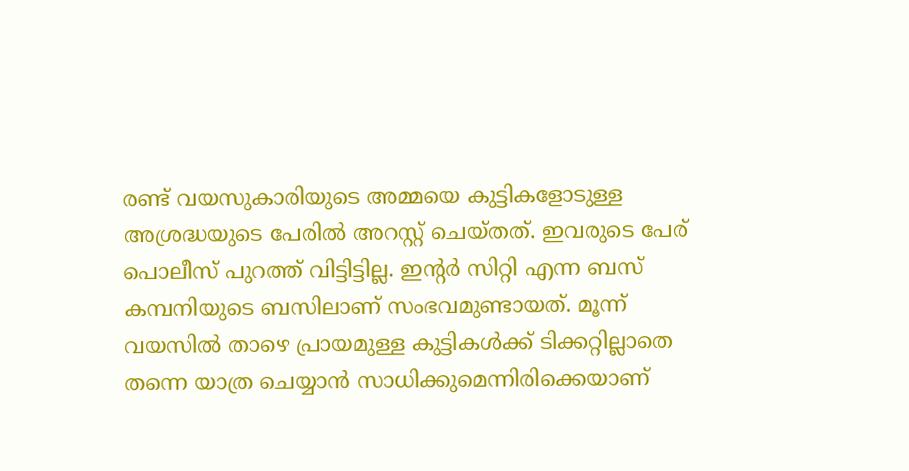രണ്ട് വയസുകാരിയുടെ അമ്മയെ കുട്ടികളോടുള്ള അശ്രദ്ധയുടെ പേരിൽ അറസ്റ്റ് ചെയ്തത്. ഇവരുടെ പേര് പൊലീസ് പുറത്ത് വിട്ടിട്ടില്ല. ഇന്റ‍ർ സിറ്റി എന്ന ബസ് കമ്പനിയുടെ ബസിലാണ് സംഭവമുണ്ടായത്. മൂന്ന് വയസിൽ താഴെ പ്രായമുള്ള കുട്ടികൾക്ക് ടിക്കറ്റില്ലാതെ തന്നെ യാത്ര ചെയ്യാൻ സാധിക്കുമെന്നിരിക്കെയാണ്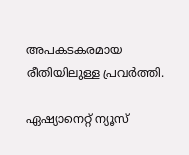അപകടകരമായ രീതിയിലുള്ള പ്രവ‍ർത്തി.

ഏഷ്യാനെറ്റ് ന്യൂസ്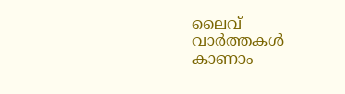ലൈവ് വാർത്തകൾ കാണാം